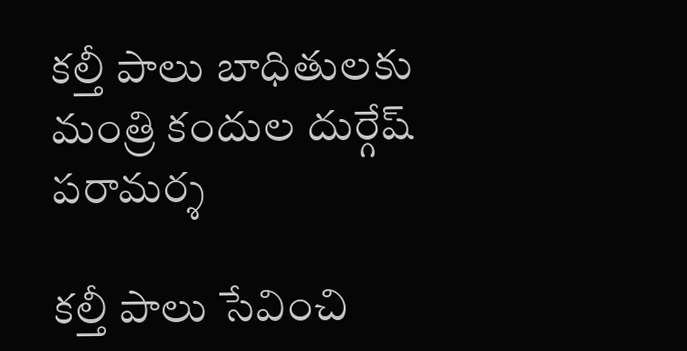కల్తీ పాలు బాధితులకు మంత్రి కందుల దుర్గేష్ పరామర్శ

కల్తీ పాలు సేవించి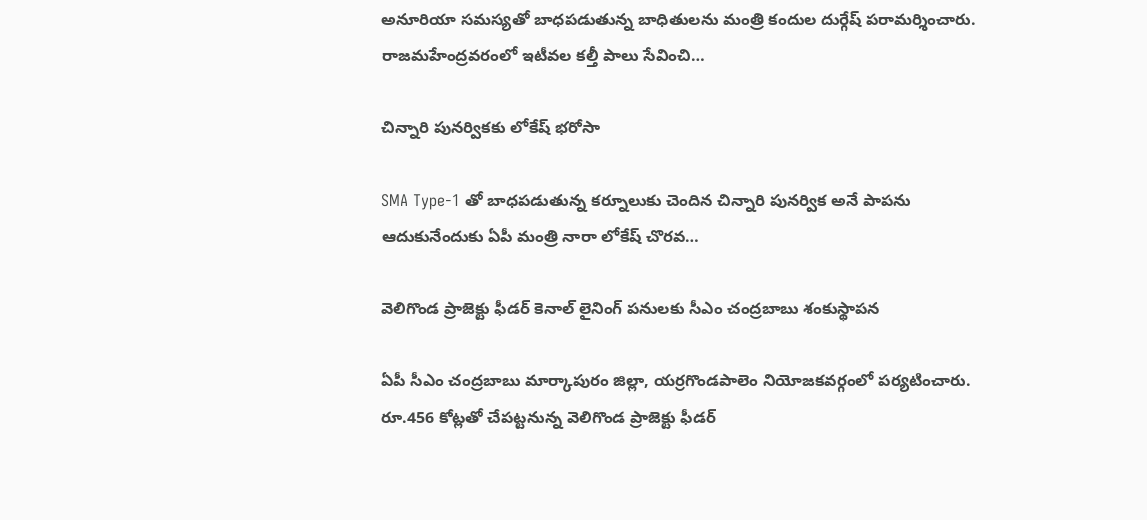అనూరియా సమస్యతో బాధపడుతున్న బాధితులను మంత్రి కందుల దుర్గేష్ పరామర్శించారు. రాజమహేంద్రవరంలో ఇటీవల కల్తీ పాలు సేవించి…

చిన్నారి పునర్వికకు లోకేష్ భరోసా

SMA Type-1 తో బాధపడుతున్న కర్నూలుకు చెందిన చిన్నారి పునర్విక అనే పాపను ఆదుకునేందుకు ఏపీ మంత్రి నారా లోకేష్ చొరవ…

వెలిగొండ ప్రాజెక్టు ఫీడర్ కెనాల్ లైనింగ్ పనులకు సీఎం చంద్రబాబు శంకుస్థాపన

ఏపీ సీఎం చంద్రబాబు మార్కాపురం జిల్లా, యర్రగొండపాలెం నియోజకవర్గంలో పర్యటించారు. రూ.456 కోట్లతో చేపట్టనున్న వెలిగొండ ప్రాజెక్టు ఫీడర్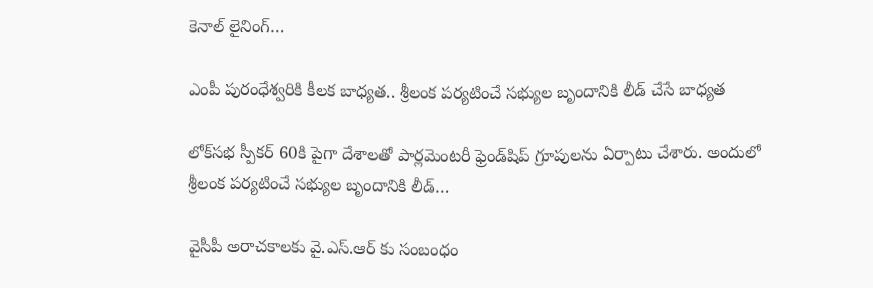కెనాల్ లైనింగ్…

ఎంపీ పురంధేశ్వరికి కీలక బాధ్యత.. శ్రీలంక పర్యటించే సభ్యుల బృందానికి లీడ్ చేసే బాధ్యత

లోక్‌సభ స్పీకర్ 60కి పైగా దేశాలతో పార్లమెంటరీ ఫ్రెండ్‌షిప్ గ్రూపులను ఏర్పాటు చేశారు. అందులో  శ్రీలంక పర్యటించే సభ్యుల బృందానికి లీడ్…

వైసీపీ అరాచకాలకు వై.ఎస్.ఆర్ కు సంబంధం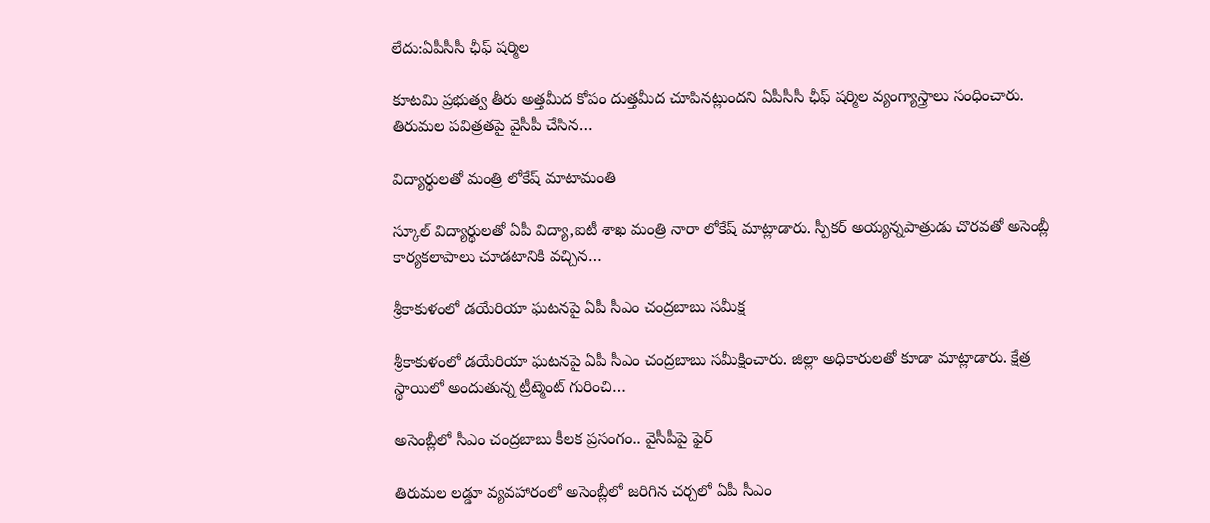లేదు:ఏపీసీసీ ఛీఫ్ షర్మిల

కూటమి ప్రభుత్వ తీరు అత్తమీద కోపం దుత్తమీద చూపినట్లుందని ఏపీసీసీ ఛీఫ్ షర్మిల వ్యంగ్యాస్త్రాలు సంధించారు. తిరుమల పవిత్రతపై వైసీపీ చేసిన…

విద్యార్థులతో మంత్రి లోకేష్ మాటామంతి

స్కూల్ విద్యార్థులతో ఏపీ విద్యా,ఐటీ శాఖ మంత్రి నారా లోకేష్ మాట్లాడారు. స్పీక‌ర్ అయ్యన్నపాత్రుడు చొర‌వ‌తో అసెంబ్లీ కార్య‌క‌లాపాలు చూడటానికి వచ్చిన…

శ్రీకాకుళంలో డయేరియా ఘటనపై ఏపీ సీఎం చంద్రబాబు సమీక్ష

శ్రీకాకుళంలో డయేరియా ఘటనపై ఏపీ సీఎం చంద్రబాబు సమీక్షించారు. జిల్లా అధికారులతో కూడా మాట్లాడారు. క్షేత్ర స్థాయిలో అందుతున్న ట్రీట్మెంట్ గురించి…

అసెంబ్లీలో సీఎం చంద్రబాబు కీలక ప్రసంగం.. వైసీపీపై ఫైర్

తిరుమల లడ్డూ వ్యవహారంలో అసెంబ్లీలో జరిగిన చర్చలో ఏపీ సీఎం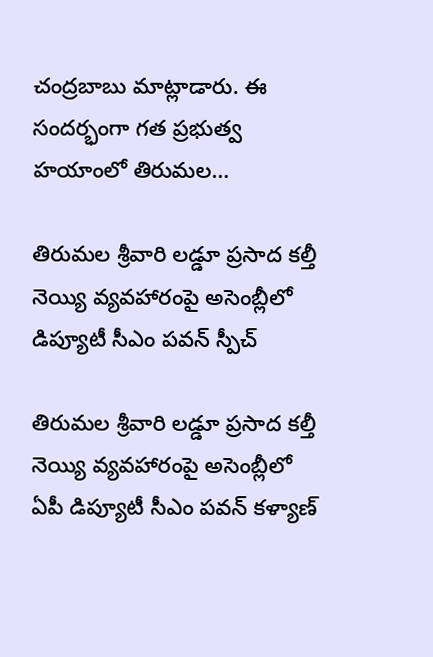చంద్రబాబు మాట్లాడారు. ఈ సందర్భంగా గత ప్రభుత్వ హయాంలో తిరుమల…

తిరుమల శ్రీవారి లడ్డూ ప్రసాద కల్తీ నెయ్యి వ్యవహారంపై అసెంబ్లీలో డిప్యూటీ సీఎం పవన్ స్పీచ్

తిరుమల శ్రీవారి లడ్డూ ప్రసాద కల్తీ నెయ్యి వ్యవహారంపై అసెంబ్లీలో ఏపీ డిప్యూటీ సీఎం పవన్ కళ్యాణ్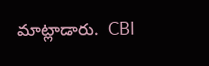మాట్లాడారు.  CBI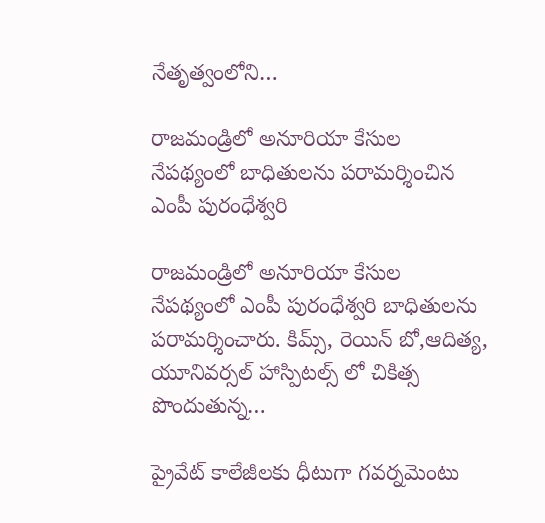నేతృత్వంలోని…

రాజమండ్రిలో అనూరియా కేసుల నేపథ్యంలో బాధితులను పరామర్శించిన ఎంపీ పురంధేశ్వరి

రాజమండ్రిలో అనూరియా కేసుల నేపథ్యంలో ఎంపీ పురంధేశ్వరి బాధితులను పరామర్శించారు. కిమ్స్, రెయిన్ బో,ఆదిత్య, యూనివర్సల్ హాస్పిటల్స్ లో చికిత్స పొందుతున్న…

ప్రైవేట్ కాలేజీలకు ధీటుగా గవర్నమెంటు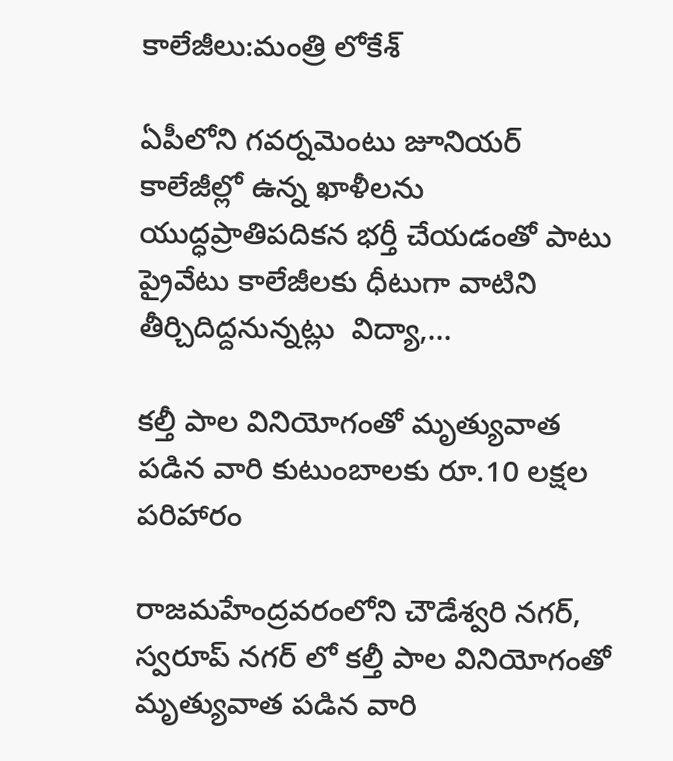కాలేజీలు:మంత్రి లోకేశ్

ఏపీలోని గవర్నమెంటు జూనియర్ కాలేజీల్లో ఉన్న ఖాళీలను యుద్ధప్రాతిపదికన భర్తీ చేయడంతో పాటు  ప్రైవేటు కాలేజీలకు ధీటుగా వాటిని తీర్చిదిద్దనున్నట్లు  విద్యా,…

కల్తీ పాల వినియోగంతో మృత్యువాత పడిన వారి కుటుంబాలకు రూ.10 లక్షల పరిహారం

రాజమహేంద్రవరంలోని చౌడేశ్వరి నగర్, స్వరూప్ నగర్‌ లో కల్తీ పాల వినియోగంతో మృత్యువాత పడిన వారి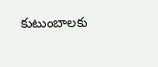కుటుంబాలకు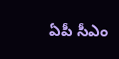ఏపీ సీఎం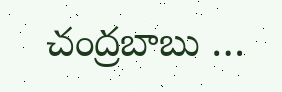చంద్రబాబు …